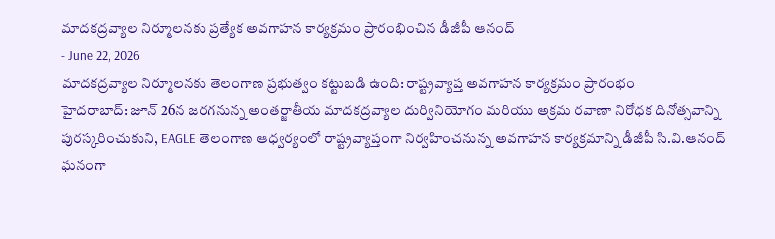మాదకద్రవ్యాల నిర్మూలనకు ప్రత్యేక అవగాహన కార్యక్రమం ప్రారంభించిన డీజీపీ ఆనంద్
- June 22, 2026
మాదకద్రవ్యాల నిర్మూలనకు తెలంగాణ ప్రభుత్వం కట్టుబడి ఉంది: రాష్ట్రవ్యాప్త అవగాహన కార్యక్రమం ప్రారంభం
హైదరాబాద్: జూన్ 26న జరగనున్న అంతర్జాతీయ మాదకద్రవ్యాల దుర్వినియోగం మరియు అక్రమ రవాణా నిరోధక దినోత్సవాన్ని పురస్కరించుకుని, EAGLE తెలంగాణ ఆధ్వర్యంలో రాష్ట్రవ్యాప్తంగా నిర్వహించనున్న అవగాహన కార్యక్రమాన్ని డీజీపీ సి.వి.ఆనంద్ ఘనంగా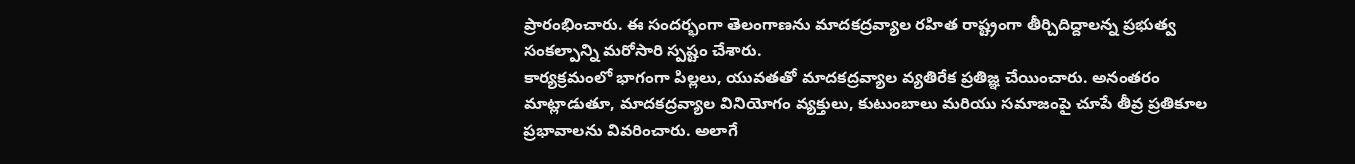ప్రారంభించారు. ఈ సందర్భంగా తెలంగాణను మాదకద్రవ్యాల రహిత రాష్ట్రంగా తీర్చిదిద్దాలన్న ప్రభుత్వ సంకల్పాన్ని మరోసారి స్పష్టం చేశారు.
కార్యక్రమంలో భాగంగా పిల్లలు, యువతతో మాదకద్రవ్యాల వ్యతిరేక ప్రతిజ్ఞ చేయించారు. అనంతరం మాట్లాడుతూ, మాదకద్రవ్యాల వినియోగం వ్యక్తులు, కుటుంబాలు మరియు సమాజంపై చూపే తీవ్ర ప్రతికూల ప్రభావాలను వివరించారు. అలాగే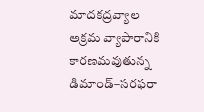మాదకద్రవ్యాల అక్రమ వ్యాపారానికి కారణమవుతున్న డిమాండ్–సరఫరా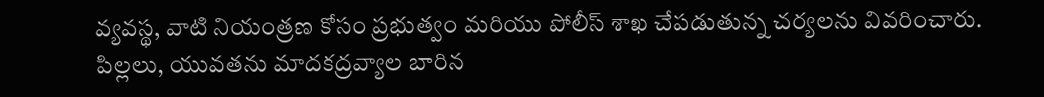వ్యవస్థ, వాటి నియంత్రణ కోసం ప్రభుత్వం మరియు పోలీస్ శాఖ చేపడుతున్న చర్యలను వివరించారు.
పిల్లలు, యువతను మాదకద్రవ్యాల బారిన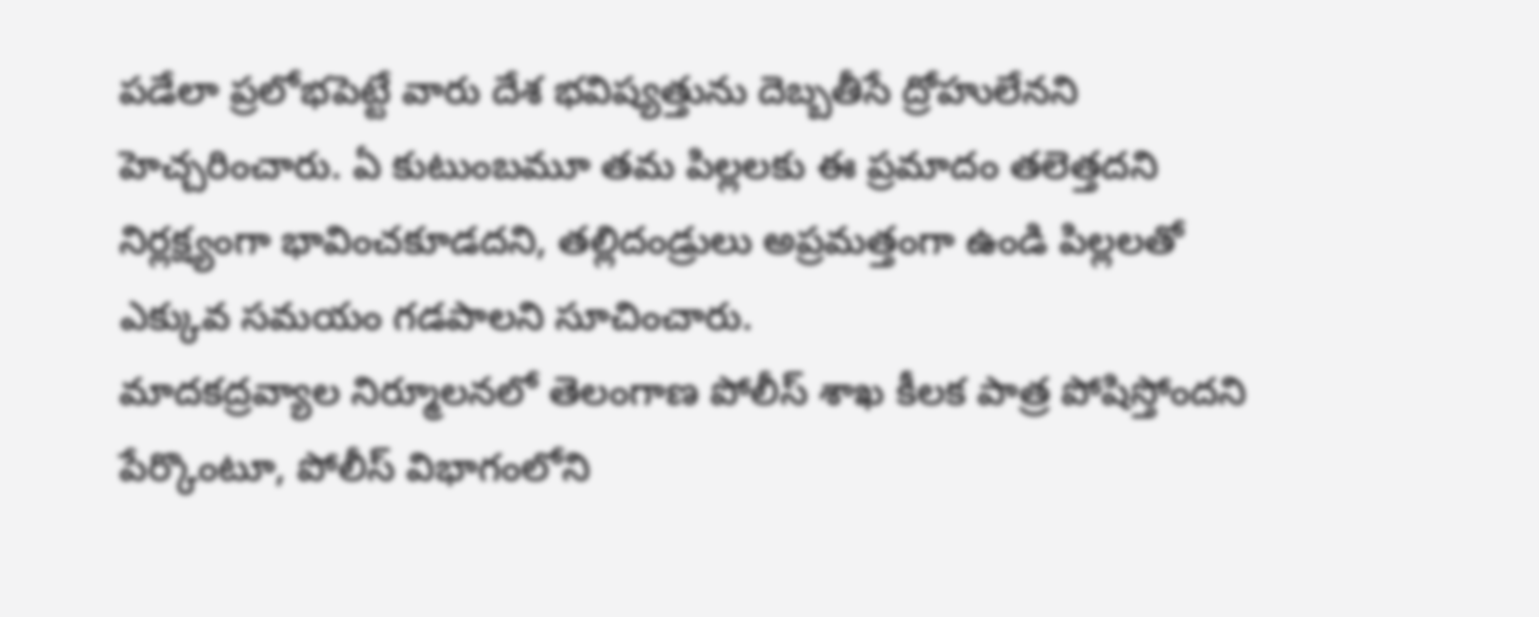పడేలా ప్రలోభపెట్టే వారు దేశ భవిష్యత్తును దెబ్బతీసే ద్రోహులేనని హెచ్చరించారు. ఏ కుటుంబమూ తమ పిల్లలకు ఈ ప్రమాదం తలెత్తదని నిర్లక్ష్యంగా భావించకూడదని, తల్లిదండ్రులు అప్రమత్తంగా ఉండి పిల్లలతో ఎక్కువ సమయం గడపాలని సూచించారు.
మాదకద్రవ్యాల నిర్మూలనలో తెలంగాణ పోలీస్ శాఖ కీలక పాత్ర పోషిస్తోందని పేర్కొంటూ, పోలీస్ విభాగంలోని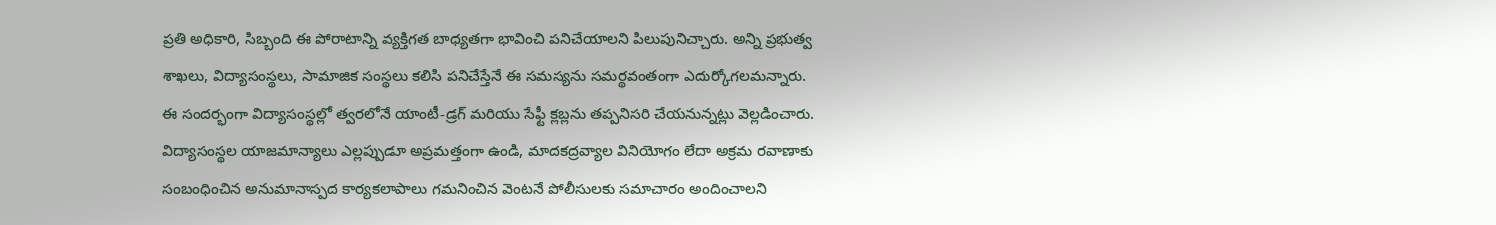ప్రతి అధికారి, సిబ్బంది ఈ పోరాటాన్ని వ్యక్తిగత బాధ్యతగా భావించి పనిచేయాలని పిలుపునిచ్చారు. అన్ని ప్రభుత్వ శాఖలు, విద్యాసంస్థలు, సామాజిక సంస్థలు కలిసి పనిచేస్తేనే ఈ సమస్యను సమర్థవంతంగా ఎదుర్కోగలమన్నారు.
ఈ సందర్భంగా విద్యాసంస్థల్లో త్వరలోనే యాంటీ-డ్రగ్ మరియు సేఫ్టీ క్లబ్లను తప్పనిసరి చేయనున్నట్లు వెల్లడించారు. విద్యాసంస్థల యాజమాన్యాలు ఎల్లప్పుడూ అప్రమత్తంగా ఉండి, మాదకద్రవ్యాల వినియోగం లేదా అక్రమ రవాణాకు సంబంధించిన అనుమానాస్పద కార్యకలాపాలు గమనించిన వెంటనే పోలీసులకు సమాచారం అందించాలని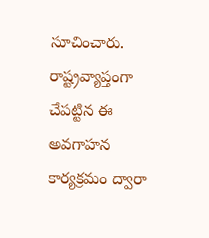సూచించారు.
రాష్ట్రవ్యాప్తంగా చేపట్టిన ఈ అవగాహన కార్యక్రమం ద్వారా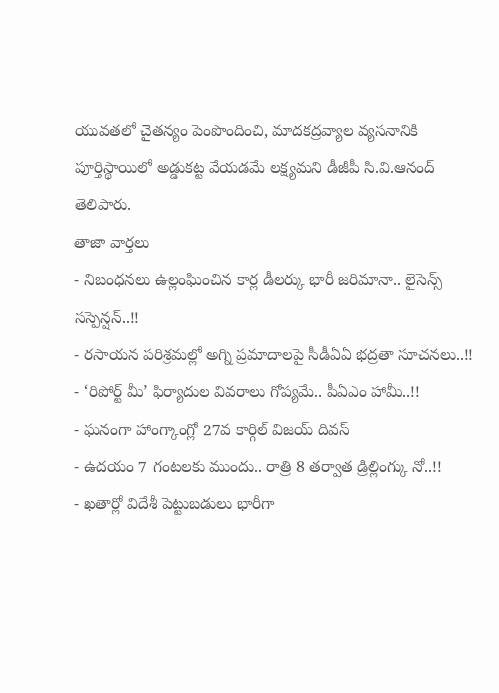యువతలో చైతన్యం పెంపొందించి, మాదకద్రవ్యాల వ్యసనానికి పూర్తిస్థాయిలో అడ్డుకట్ట వేయడమే లక్ష్యమని డీజీపీ సి.వి.ఆనంద్ తెలిపారు.
తాజా వార్తలు
- నిబంధనలు ఉల్లంఘించిన కార్ల డీలర్కు భారీ జరిమానా.. లైసెన్స్ సస్పెన్షన్..!!
- రసాయన పరిశ్రమల్లో అగ్ని ప్రమాదాలపై సీడీఏఏ భద్రతా సూచనలు..!!
- ‘రిపోర్ట్ మీ’ ఫిర్యాదుల వివరాలు గోప్యమే.. పీఏఎం హామీ..!!
- ఘనంగా హాంగ్కాంగ్లో 27వ కార్గిల్ విజయ్ దివస్
- ఉదయం 7 గంటలకు ముందు.. రాత్రి 8 తర్వాత డ్రిల్లింగ్కు నో..!!
- ఖతార్లో విదేశీ పెట్టుబడులు భారీగా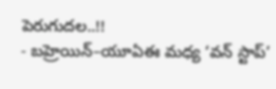పెరుగుదల..!!
- బహ్రెయిన్–యూఏఈ మధ్య ‘వన్ స్టాప్’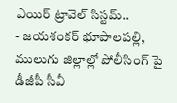ఎయిర్ ట్రావెల్ సిస్టమ్..
- జయశంకర్ భూపాలపల్లి, ములుగు జిల్లాల్లో పోలీసింగ్ పై డీజీపీ సీవీ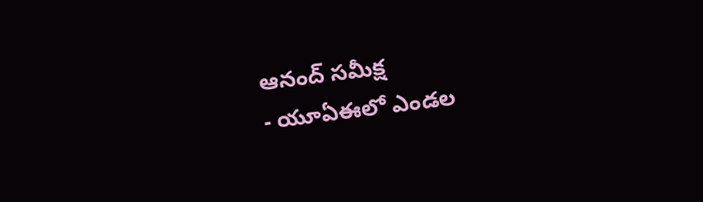ఆనంద్ సమీక్ష
- యూఏఈలో ఎండల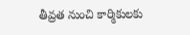తీవ్రత నుంచి కార్మికులకు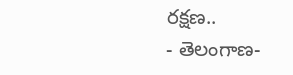రక్షణ..
- తెలంగాణ-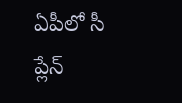ఏపీలో సీ ప్లేన్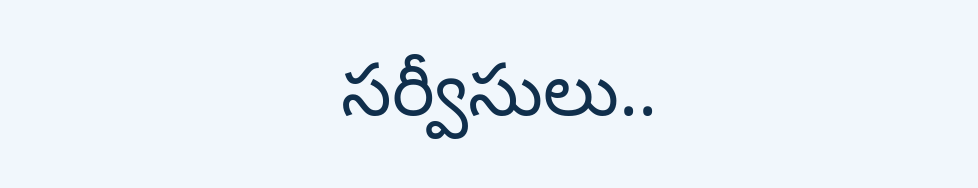సర్వీసులు..